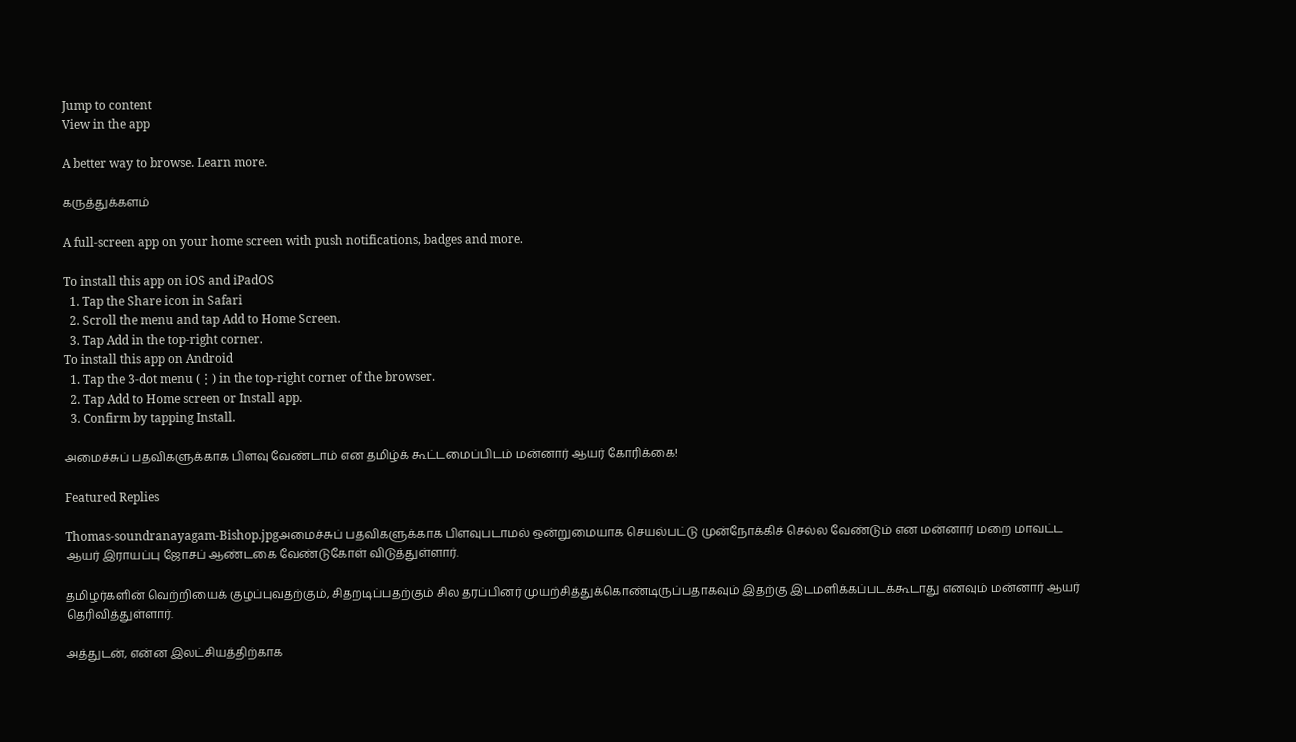Jump to content
View in the app

A better way to browse. Learn more.

கருத்துக்களம்

A full-screen app on your home screen with push notifications, badges and more.

To install this app on iOS and iPadOS
  1. Tap the Share icon in Safari
  2. Scroll the menu and tap Add to Home Screen.
  3. Tap Add in the top-right corner.
To install this app on Android
  1. Tap the 3-dot menu (⋮) in the top-right corner of the browser.
  2. Tap Add to Home screen or Install app.
  3. Confirm by tapping Install.

அமைச்சுப் பதவிகளுக்காக பிளவு வேண்டாம் என தமிழ்க் கூட்டமைப்பிடம் மன்னார் ஆயர் கோரிக்கை!

Featured Replies

Thomas-soundranayagam-Bishop.jpgஅமைச்சுப் பதவிகளுக்காக பிளவுபடாமல் ஒன்றுமையாக செயல்பட்டு முன்நோக்கிச் செல்ல வேண்டும் என மன்னார் மறை மாவட்ட ஆயர் இராயப்பு ஜோசப் ஆண்டகை வேண்டுகோள் விடுத்துள்ளார்.

தமிழர்களின் வெற்றியைக் குழப்புவதற்கும், சிதறடிப்பதற்கும் சில தரப்பினர் முயற்சித்துக்கொண்டிருப்பதாகவும் இதற்கு இடமளிக்கப்படக்கூடாது எனவும் மன்னார் ஆயர் தெரிவித்துள்ளார்.

அத்துடன், என்ன இலட்சியத்திற்காக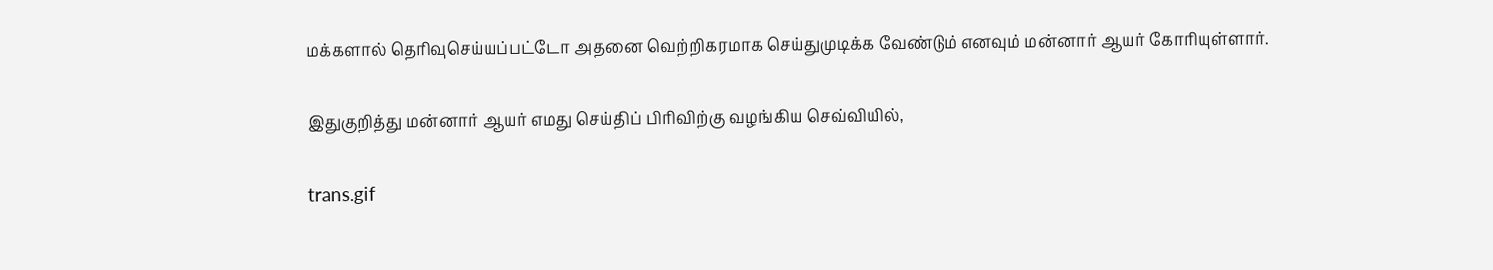மக்களால் தெரிவுசெய்யப்பட்டோ அதனை வெற்றிகரமாக செய்துமுடிக்க வேண்டும் எனவும் மன்னார் ஆயர் கோரியுள்ளார்.

இதுகுறித்து மன்னார் ஆயர் எமது செய்திப் பிரிவிற்கு வழங்கிய செவ்வியில்,

trans.gif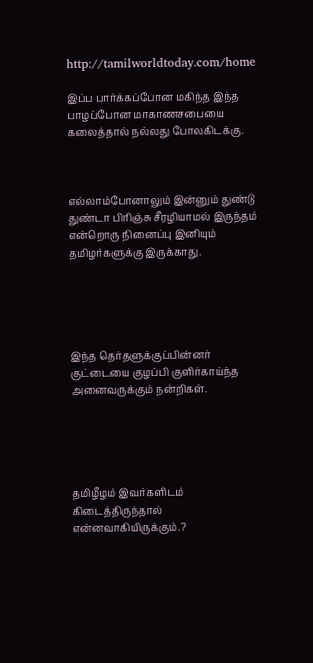http://tamilworldtoday.com/home

இப்ப பார்க்கப்போன மகிந்த இந்த பாழப்போன மாகாணசபையை கலைத்தால் நல்லது போலகிடக்கு.



எல்லாம்போனாலும் இன்னும் துண்டு துண்டா பிரிஞ்சு சீரழியாமல் இருந்தம் என்றொரு நினைப்பு இனியும் தமிழர்களுக்கு இருக்காது.





இந்த தெர்தளுக்குப்பின்னர் குட்டையை குழப்பி குளிர்காய்ந்த அனைவருக்கும் நன்றிகள்.





தமிழீழம் இவர்களிடம் கிடைத்திருந்தால் என்னவாகியிருக்கும்.?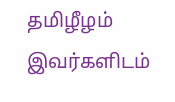தமிழீழம் இவர்களிடம்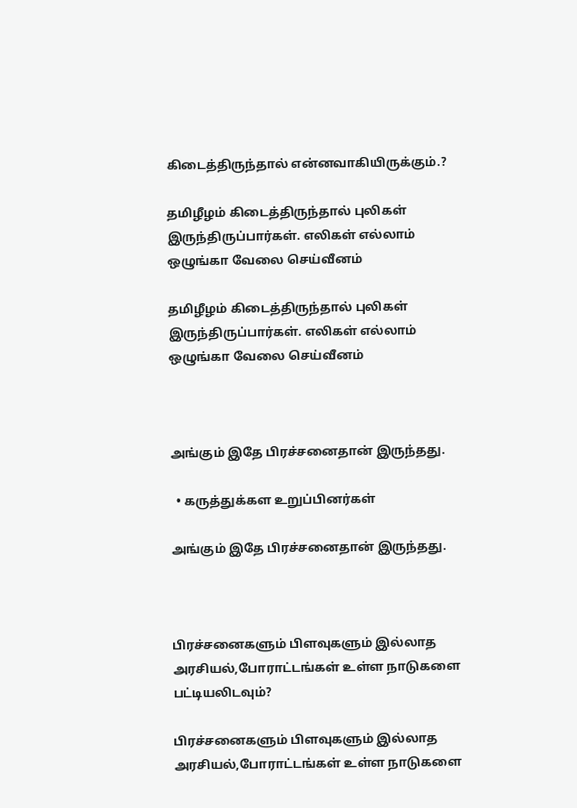கிடைத்திருந்தால் என்னவாகியிருக்கும்.?

தமிழீழம் கிடைத்திருந்தால் புலிகள் இருந்திருப்பார்கள். எலிகள் எல்லாம் ஒழுங்கா வேலை செய்வீனம்

தமிழீழம் கிடைத்திருந்தால் புலிகள் இருந்திருப்பார்கள். எலிகள் எல்லாம் ஒழுங்கா வேலை செய்வீனம்



அங்கும் இதே பிரச்சனைதான் இருந்தது.

  • கருத்துக்கள உறுப்பினர்கள்

அங்கும் இதே பிரச்சனைதான் இருந்தது.



பிரச்சனைகளும் பிளவுகளும் இல்லாத அரசியல்,போராட்டங்கள் உள்ள நாடுகளை பட்டியலிடவும்?

பிரச்சனைகளும் பிளவுகளும் இல்லாத அரசியல்,போராட்டங்கள் உள்ள நாடுகளை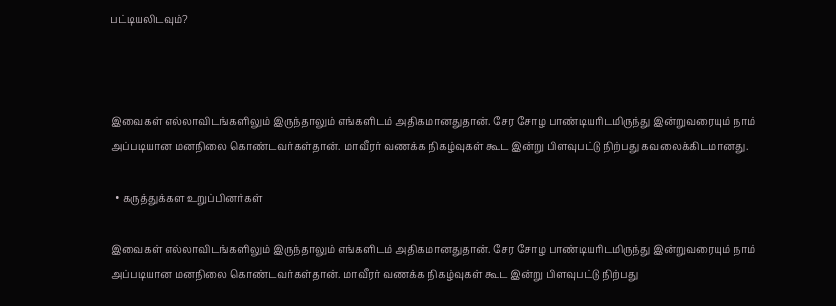பட்டியலிடவும்?



இவைகள் எல்லாவிடங்களிலும் இருந்தாலும் எங்களிடம் அதிகமானதுதான். சேர சோழ பாண்டியரிடமிருந்து இன்றுவரையும் நாம் அப்படியான மனநிலை கொண்டவர்கள்தான். மாவீரர் வணக்க நிகழ்வுகள் கூட இன்று பிளவுபட்டு நிற்பது கவலைக்கிடமானது.

  • கருத்துக்கள உறுப்பினர்கள்

இவைகள் எல்லாவிடங்களிலும் இருந்தாலும் எங்களிடம் அதிகமானதுதான். சேர சோழ பாண்டியரிடமிருந்து இன்றுவரையும் நாம் அப்படியான மனநிலை கொண்டவர்கள்தான். மாவீரர் வணக்க நிகழ்வுகள் கூட இன்று பிளவுபட்டு நிற்பது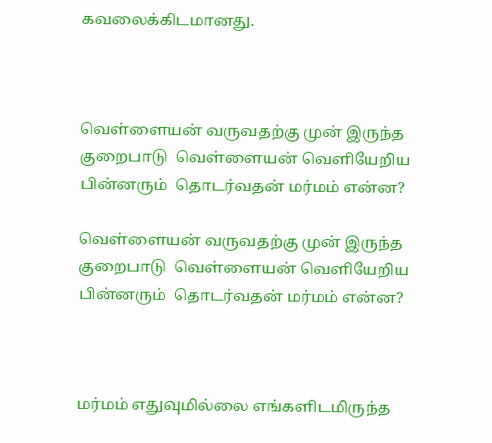கவலைக்கிடமானது.



வெள்ளையன் வருவதற்கு முன் இருந்த  குறைபாடு  வெள்ளையன் வெளியேறிய பின்னரும்  தொடர்வதன் மர்மம் என்ன?

வெள்ளையன் வருவதற்கு முன் இருந்த  குறைபாடு  வெள்ளையன் வெளியேறிய பின்னரும்  தொடர்வதன் மர்மம் என்ன?



மர்மம் எதுவுமில்லை எங்களிடமிருந்த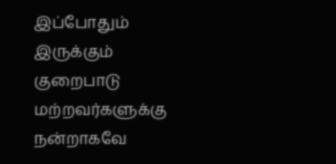இப்போதும் இருக்கும் குறைபாடு மற்றவர்களுக்கு நன்றாகவே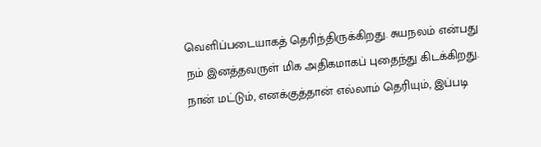வெளிப்படையாகத் தெரிந்திருக்கிறது. சுயநலம் என்பது நம் இனத்தவருள் மிக அதிகமாகப் புதைந்து கிடக்கிறது. நான் மட்டும், எனக்குத்தான் எல்லாம் தெரியும், இப்படி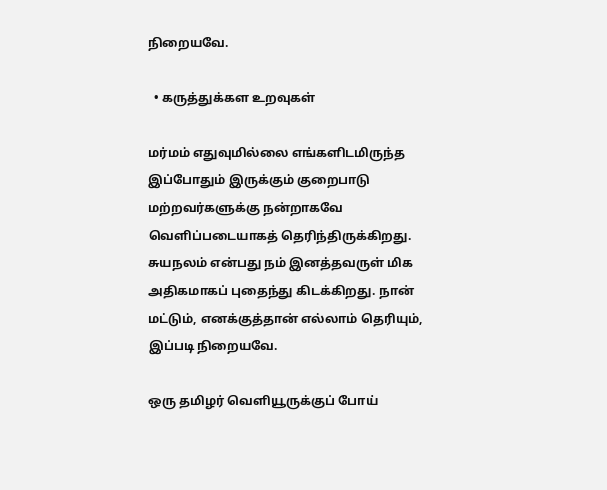நிறையவே.

  • கருத்துக்கள உறவுகள்

மர்மம் எதுவுமில்லை எங்களிடமிருந்த இப்போதும் இருக்கும் குறைபாடு மற்றவர்களுக்கு நன்றாகவே வெளிப்படையாகத் தெரிந்திருக்கிறது. சுயநலம் என்பது நம் இனத்தவருள் மிக அதிகமாகப் புதைந்து கிடக்கிறது. நான் மட்டும், எனக்குத்தான் எல்லாம் தெரியும், இப்படி நிறையவே.

ஒரு தமிழர் வெளியூருக்குப் போய்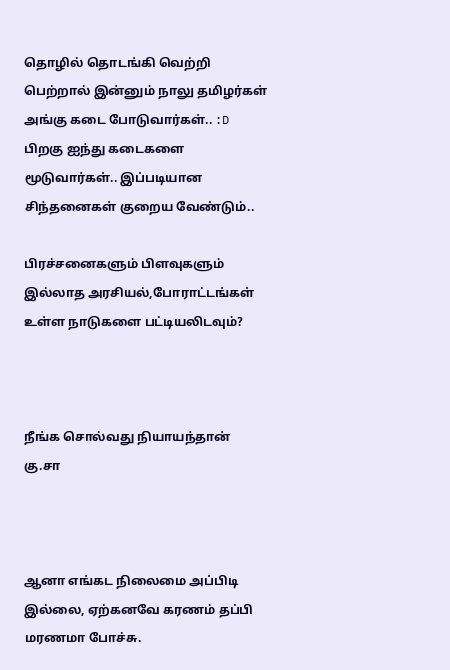தொழில் தொடங்கி வெற்றி பெற்றால் இன்னும் நாலு தமிழர்கள் அங்கு கடை போடுவார்கள்.. :D பிறகு ஐந்து கடைகளை மூடுவார்கள்.. இப்படியான சிந்தனைகள் குறைய வேண்டும்..

பிரச்சனைகளும் பிளவுகளும் இல்லாத அரசியல்,போராட்டங்கள் உள்ள நாடுகளை பட்டியலிடவும்?



நீங்க சொல்வது நியாயந்தான் கு.சா



ஆனா எங்கட நிலைமை அப்பிடி இல்லை, ஏற்கனவே கரணம் தப்பி மரணமா போச்சு.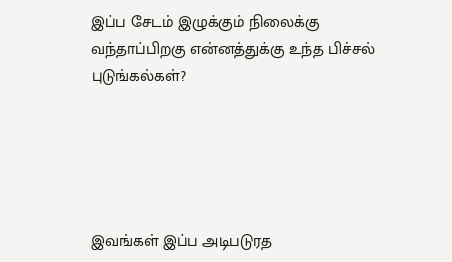இப்ப சேடம் இழுக்கும் நிலைக்கு வந்தாப்பிறகு என்னத்துக்கு உந்த பிச்சல் புடுங்கல்கள்?





இவங்கள் இப்ப அடிபடுரத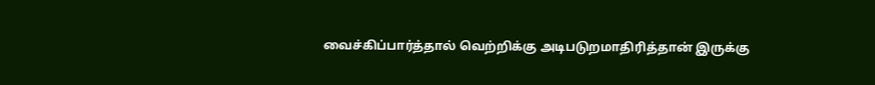வைச்கிப்பார்த்தால் வெற்றிக்கு அடிபடுறமாதிரித்தான் இருக்கு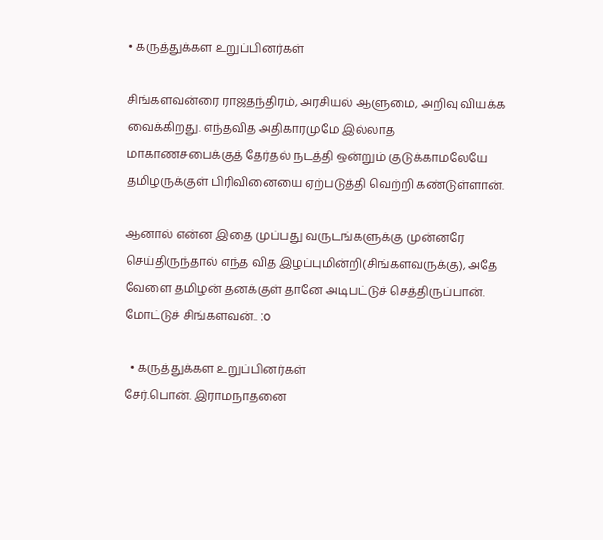• கருத்துக்கள உறுப்பினர்கள்

சிங்களவன்ரை ராஜதந்திரம், அரசியல் ஆளுமை, அறிவு வியக்க வைக்கிறது. எந்தவித அதிகாரமுமே இல்லாத மாகாணசபைக்குத் தேர்தல் நடத்தி ஒன்றும் குடுக்காமலேயே தமிழருக்குள் பிரிவினையை ஏற்படுத்தி வெற்றி கண்டுள்ளான்.

ஆனால் என்ன இதை முப்பது வருடங்களுக்கு முன்னரே செய்திருந்தால் எந்த வித இழப்புமின்றி(சிங்களவருக்கு), அதே வேளை தமிழன் தனக்குள் தானே அடிபட்டுச் செத்திருப்பான். மோட்டுச் சிங்களவன்.. :o

  • கருத்துக்கள உறுப்பினர்கள்
சேர்.பொன். இராமநாதனை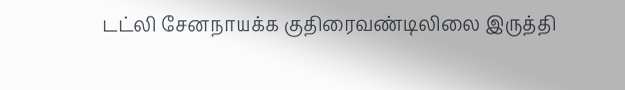டட்லி சேனநாயக்க குதிரைவண்டிலிலை இருத்தி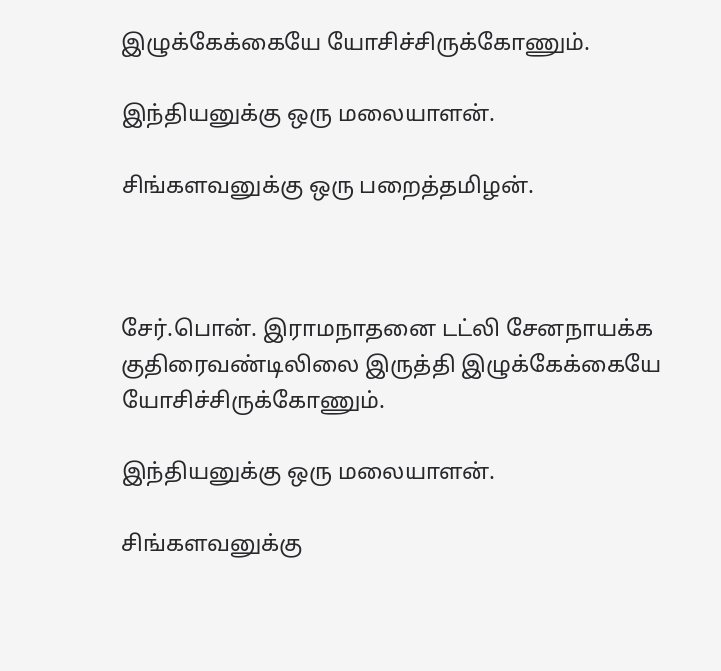இழுக்கேக்கையே யோசிச்சிருக்கோணும்.

இந்தியனுக்கு ஒரு மலையாளன்.

சிங்களவனுக்கு ஒரு பறைத்தமிழன்.



சேர்.பொன். இராமநாதனை டட்லி சேனநாயக்க குதிரைவண்டிலிலை இருத்தி இழுக்கேக்கையே யோசிச்சிருக்கோணும்.

இந்தியனுக்கு ஒரு மலையாளன்.

சிங்களவனுக்கு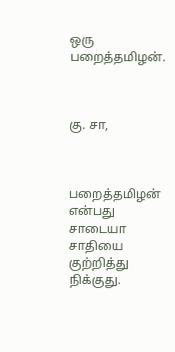ஒரு பறைத்தமிழன்.



கு. சா,



பறைத்தமிழன் என்பது சாடையா சாதியை குற்றித்து நிக்குது.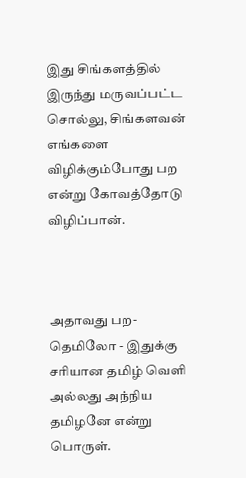இது சிங்களத்தில் இருந்து மருவப்பட்ட சொல்லு, சிங்களவன் எங்களை விழிக்கும்போது பற என்று கோவத்தோடு விழிப்பான்.



அதாவது பற-தெமிலோ - இதுக்கு சரியான தமிழ் வெளி அல்லது அந்நிய தமிழனே என்று பொருள்.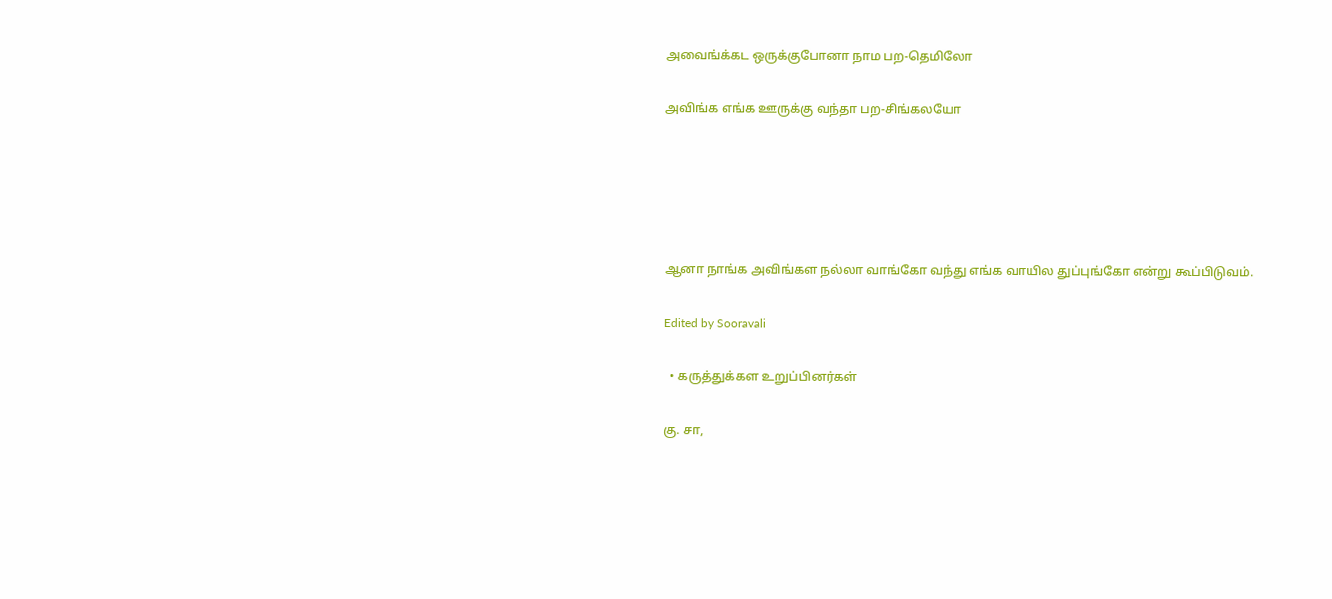அவைங்க்கட ஒருக்குபோனா நாம பற-தெமிலோ

அவிங்க எங்க ஊருக்கு வந்தா பற-சிங்கலயோ





ஆனா நாங்க அவிங்கள நல்லா வாங்கோ வந்து எங்க வாயில துப்புங்கோ என்று கூப்பிடுவம்.

Edited by Sooravali

  • கருத்துக்கள உறுப்பினர்கள்

கு. சா,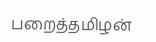பறைத்தமிழன்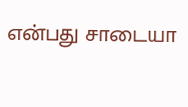என்பது சாடையா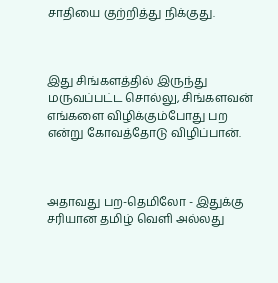சாதியை குற்றித்து நிக்குது.



இது சிங்களத்தில் இருந்து மருவப்பட்ட சொல்லு, சிங்களவன் எங்களை விழிக்கும்போது பற என்று கோவத்தோடு விழிப்பான்.



அதாவது பற-தெமிலோ - இதுக்கு சரியான தமிழ் வெளி அல்லது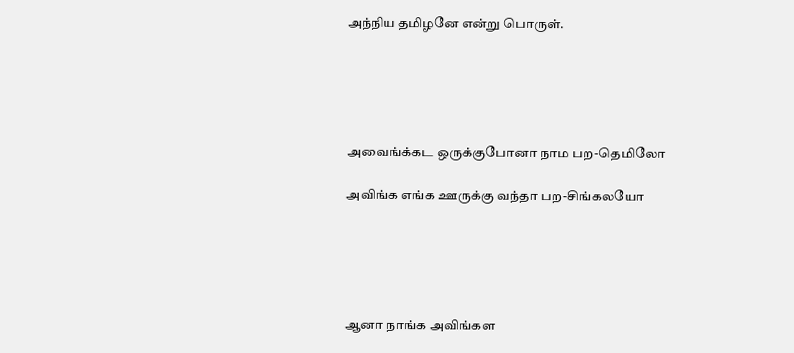அந்நிய தமிழனே என்று பொருள்.





அவைங்க்கட ஒருக்குபோனா நாம பற-தெமிலோ

அவிங்க எங்க ஊருக்கு வந்தா பற-சிங்கலயோ





ஆனா நாங்க அவிங்கள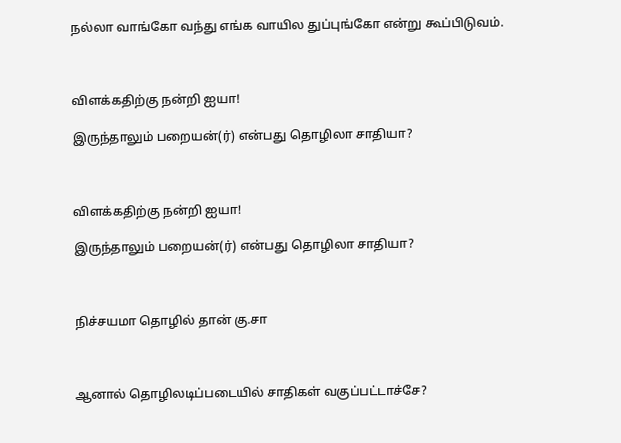நல்லா வாங்கோ வந்து எங்க வாயில துப்புங்கோ என்று கூப்பிடுவம்.



விளக்கதிற்கு நன்றி ஐயா!

இருந்தாலும் பறையன்(ர்) என்பது தொழிலா சாதியா?



விளக்கதிற்கு நன்றி ஐயா!

இருந்தாலும் பறையன்(ர்) என்பது தொழிலா சாதியா?



நிச்சயமா தொழில் தான் கு.சா



ஆனால் தொழிலடிப்படையில் சாதிகள் வகுப்பட்டாச்சே?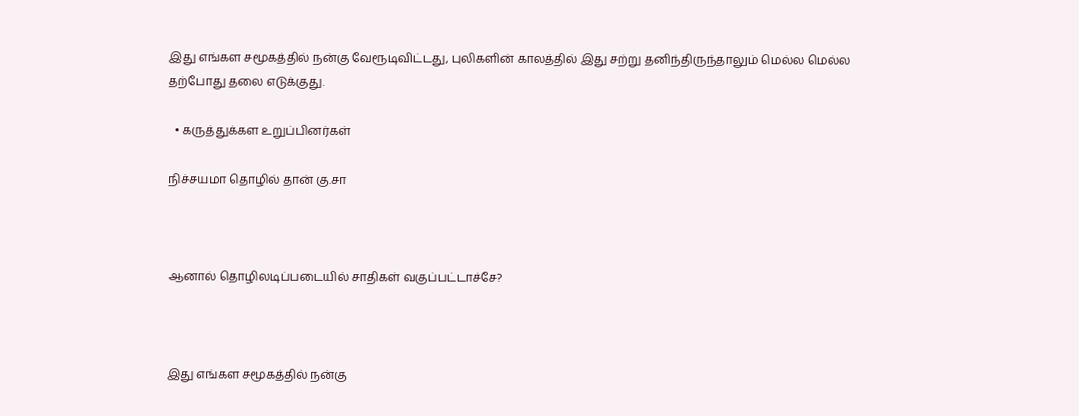இது எங்கள சமூகத்தில் நன்கு வேரூடிவிட்டது, புலிகளின் காலத்தில் இது சற்று தனிந்திருந்தாலும் மெல்ல மெல்ல தற்போது தலை எடுக்குது.

  • கருத்துக்கள உறுப்பினர்கள்

நிச்சயமா தொழில் தான் கு.சா



ஆனால் தொழிலடிப்படையில் சாதிகள் வகுப்பட்டாச்சே?



இது எங்கள சமூகத்தில் நன்கு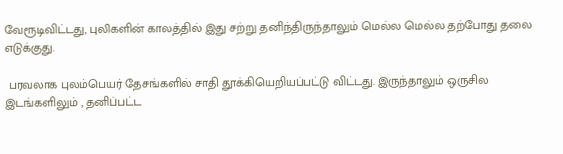வேரூடிவிட்டது, புலிகளின் காலத்தில் இது சற்று தனிந்திருந்தாலும் மெல்ல மெல்ல தற்போது தலை எடுக்குது.

 பரவலாக புலம்பெயர் தேசங்களில் சாதி தூக்கியெறியப்பட்டு விட்டது. இருந்தாலும் ஒருசில இடங்களிலும் , தனிப்பட்ட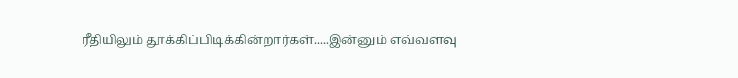ரீதியிலும் தூக்கிப்பிடிக்கின்றார்கள்.....இன்னும் எவ்வளவு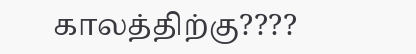காலத்திற்கு????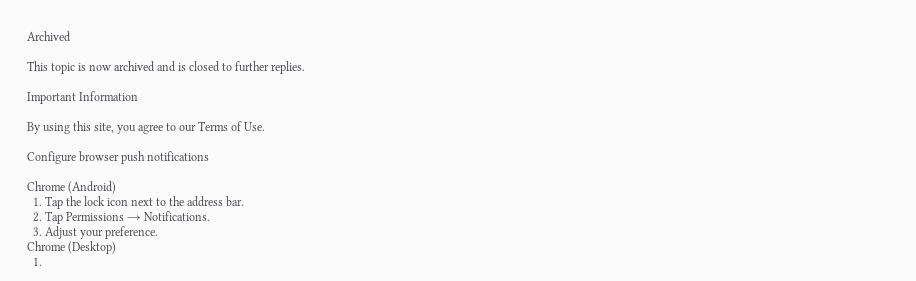Archived

This topic is now archived and is closed to further replies.

Important Information

By using this site, you agree to our Terms of Use.

Configure browser push notifications

Chrome (Android)
  1. Tap the lock icon next to the address bar.
  2. Tap Permissions → Notifications.
  3. Adjust your preference.
Chrome (Desktop)
  1.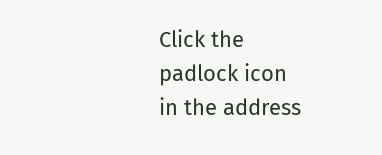Click the padlock icon in the address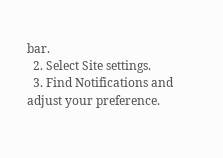bar.
  2. Select Site settings.
  3. Find Notifications and adjust your preference.